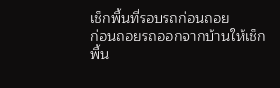เช็กพื้นที่รอบรถก่อนถอย
ก่อนถอยรถออกจากบ้านให้เช็กพื้น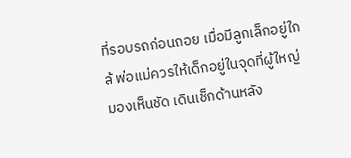ที่รอบรถก่อนถอย เมื่อมีลูกเล็กอยู่ใกล้ พ่อแม่ควรให้เด็กอยู่ในจุดที่ผู้ใหญ่มองเห็นชัด เดินเช็กด้านหลัง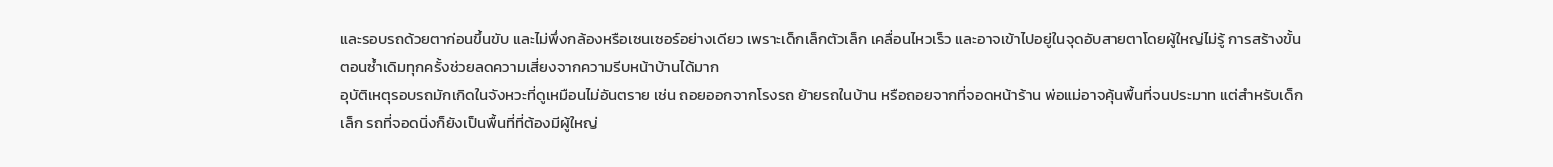และรอบรถด้วยตาก่อนขึ้นขับ และไม่พึ่งกล้องหรือเซนเซอร์อย่างเดียว เพราะเด็กเล็กตัวเล็ก เคลื่อนไหวเร็ว และอาจเข้าไปอยู่ในจุดอับสายตาโดยผู้ใหญ่ไม่รู้ การสร้างขั้นตอนซ้ำเดิมทุกครั้งช่วยลดความเสี่ยงจากความรีบหน้าบ้านได้มาก
อุบัติเหตุรอบรถมักเกิดในจังหวะที่ดูเหมือนไม่อันตราย เช่น ถอยออกจากโรงรถ ย้ายรถในบ้าน หรือถอยจากที่จอดหน้าร้าน พ่อแม่อาจคุ้นพื้นที่จนประมาท แต่สำหรับเด็กเล็ก รถที่จอดนิ่งก็ยังเป็นพื้นที่ที่ต้องมีผู้ใหญ่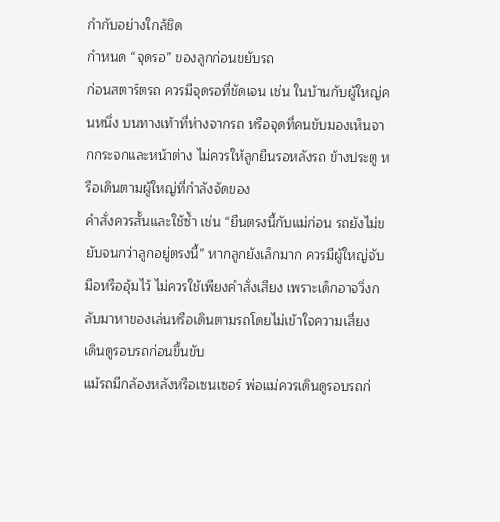กำกับอย่างใกล้ชิด
กำหนด “จุดรอ” ของลูกก่อนขยับรถ
ก่อนสตาร์ตรถ ควรมีจุดรอที่ชัดเจน เช่น ในบ้านกับผู้ใหญ่คนหนึ่ง บนทางเท้าที่ห่างจากรถ หรือจุดที่คนขับมองเห็นจากกระจกและหน้าต่าง ไม่ควรให้ลูกยืนรอหลังรถ ข้างประตู หรือเดินตามผู้ใหญ่ที่กำลังจัดของ
คำสั่งควรสั้นและใช้ซ้ำ เช่น “ยืนตรงนี้กับแม่ก่อน รถยังไม่ขยับจนกว่าลูกอยู่ตรงนี้” หากลูกยังเล็กมาก ควรมีผู้ใหญ่จับมือหรืออุ้มไว้ ไม่ควรใช้เพียงคำสั่งเสียง เพราะเด็กอาจวิ่งกลับมาหาของเล่นหรือเดินตามรถโดยไม่เข้าใจความเสี่ยง
เดินดูรอบรถก่อนขึ้นขับ
แม้รถมีกล้องหลังหรือเซนเซอร์ พ่อแม่ควรเดินดูรอบรถก่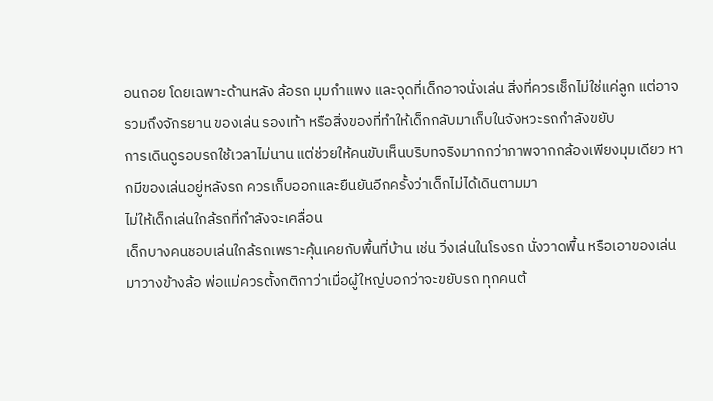อนถอย โดยเฉพาะด้านหลัง ล้อรถ มุมกำแพง และจุดที่เด็กอาจนั่งเล่น สิ่งที่ควรเช็กไม่ใช่แค่ลูก แต่อาจรวมถึงจักรยาน ของเล่น รองเท้า หรือสิ่งของที่ทำให้เด็กกลับมาเก็บในจังหวะรถกำลังขยับ
การเดินดูรอบรถใช้เวลาไม่นาน แต่ช่วยให้คนขับเห็นบริบทจริงมากกว่าภาพจากกล้องเพียงมุมเดียว หากมีของเล่นอยู่หลังรถ ควรเก็บออกและยืนยันอีกครั้งว่าเด็กไม่ได้เดินตามมา
ไม่ให้เด็กเล่นใกล้รถที่กำลังจะเคลื่อน
เด็กบางคนชอบเล่นใกล้รถเพราะคุ้นเคยกับพื้นที่บ้าน เช่น วิ่งเล่นในโรงรถ นั่งวาดพื้น หรือเอาของเล่นมาวางข้างล้อ พ่อแม่ควรตั้งกติกาว่าเมื่อผู้ใหญ่บอกว่าจะขยับรถ ทุกคนต้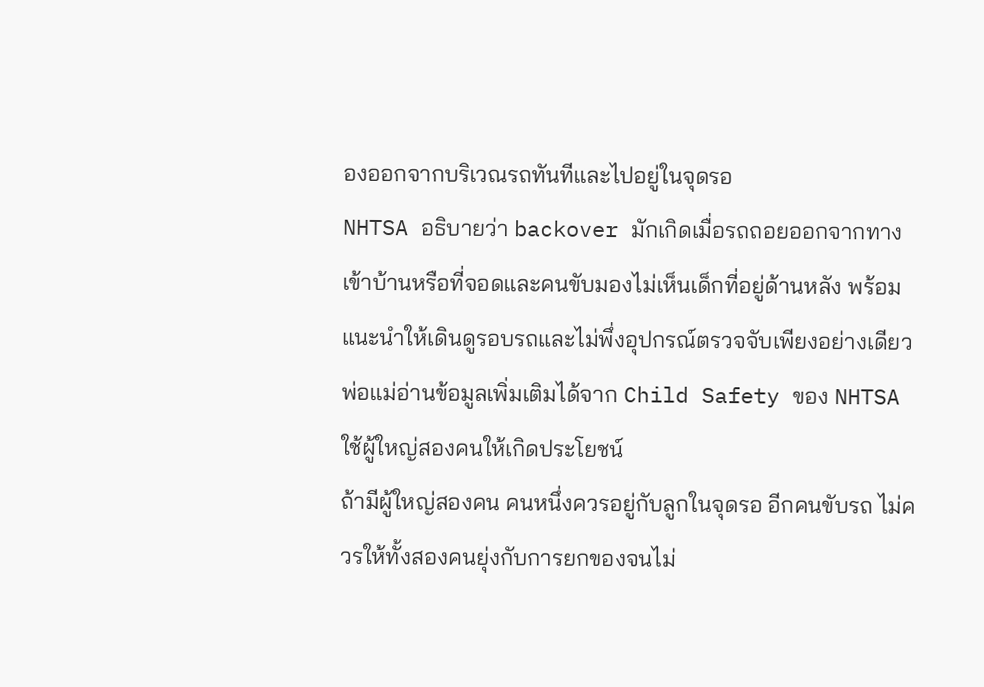องออกจากบริเวณรถทันทีและไปอยู่ในจุดรอ
NHTSA อธิบายว่า backover มักเกิดเมื่อรถถอยออกจากทางเข้าบ้านหรือที่จอดและคนขับมองไม่เห็นเด็กที่อยู่ด้านหลัง พร้อมแนะนำให้เดินดูรอบรถและไม่พึ่งอุปกรณ์ตรวจจับเพียงอย่างเดียว พ่อแม่อ่านข้อมูลเพิ่มเติมได้จาก Child Safety ของ NHTSA
ใช้ผู้ใหญ่สองคนให้เกิดประโยชน์
ถ้ามีผู้ใหญ่สองคน คนหนึ่งควรอยู่กับลูกในจุดรอ อีกคนขับรถ ไม่ควรให้ทั้งสองคนยุ่งกับการยกของจนไม่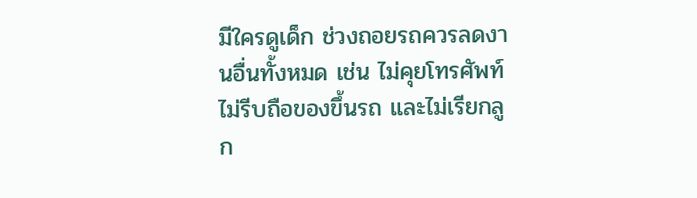มีใครดูเด็ก ช่วงถอยรถควรลดงานอื่นทั้งหมด เช่น ไม่คุยโทรศัพท์ ไม่รีบถือของขึ้นรถ และไม่เรียกลูก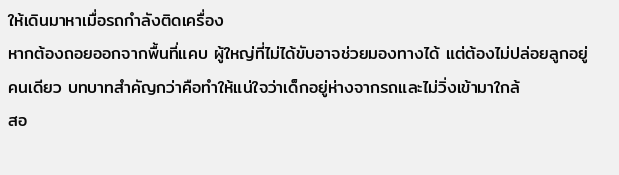ให้เดินมาหาเมื่อรถกำลังติดเครื่อง
หากต้องถอยออกจากพื้นที่แคบ ผู้ใหญ่ที่ไม่ได้ขับอาจช่วยมองทางได้ แต่ต้องไม่ปล่อยลูกอยู่คนเดียว บทบาทสำคัญกว่าคือทำให้แน่ใจว่าเด็กอยู่ห่างจากรถและไม่วิ่งเข้ามาใกล้
สอ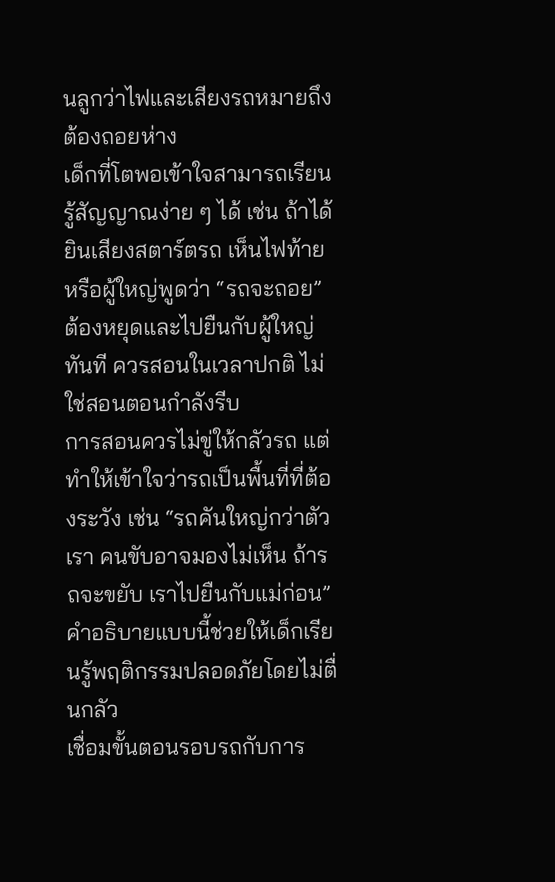นลูกว่าไฟและเสียงรถหมายถึงต้องถอยห่าง
เด็กที่โตพอเข้าใจสามารถเรียนรู้สัญญาณง่าย ๆ ได้ เช่น ถ้าได้ยินเสียงสตาร์ตรถ เห็นไฟท้าย หรือผู้ใหญ่พูดว่า “รถจะถอย” ต้องหยุดและไปยืนกับผู้ใหญ่ทันที ควรสอนในเวลาปกติ ไม่ใช่สอนตอนกำลังรีบ
การสอนควรไม่ขู่ให้กลัวรถ แต่ทำให้เข้าใจว่ารถเป็นพื้นที่ที่ต้องระวัง เช่น “รถคันใหญ่กว่าตัวเรา คนขับอาจมองไม่เห็น ถ้ารถจะขยับ เราไปยืนกับแม่ก่อน” คำอธิบายแบบนี้ช่วยให้เด็กเรียนรู้พฤติกรรมปลอดภัยโดยไม่ตื่นกลัว
เชื่อมขั้นตอนรอบรถกับการ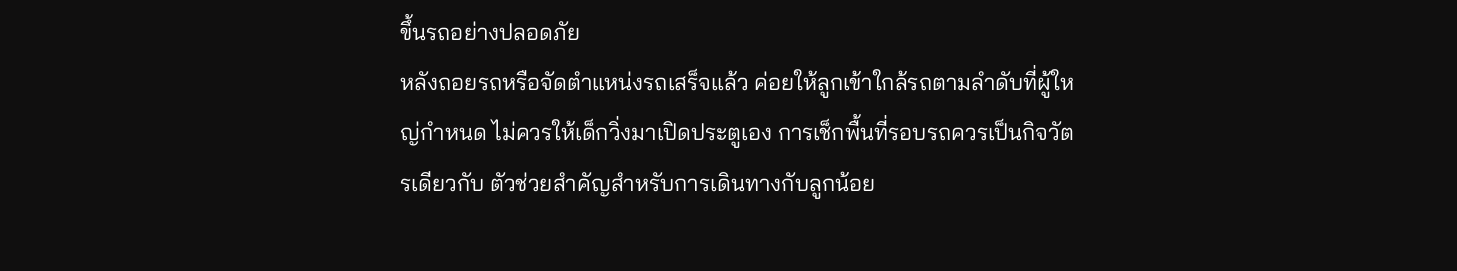ขึ้นรถอย่างปลอดภัย
หลังถอยรถหรือจัดตำแหน่งรถเสร็จแล้ว ค่อยให้ลูกเข้าใกล้รถตามลำดับที่ผู้ใหญ่กำหนด ไม่ควรให้เด็กวิ่งมาเปิดประตูเอง การเช็กพื้นที่รอบรถควรเป็นกิจวัตรเดียวกับ ตัวช่วยสำคัญสำหรับการเดินทางกับลูกน้อย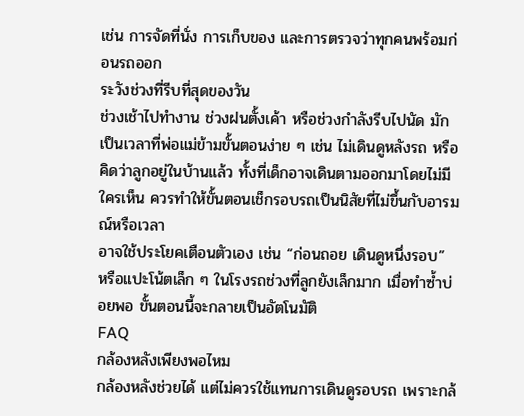เช่น การจัดที่นั่ง การเก็บของ และการตรวจว่าทุกคนพร้อมก่อนรถออก
ระวังช่วงที่รีบที่สุดของวัน
ช่วงเช้าไปทำงาน ช่วงฝนตั้งเค้า หรือช่วงกำลังรีบไปนัด มักเป็นเวลาที่พ่อแม่ข้ามขั้นตอนง่าย ๆ เช่น ไม่เดินดูหลังรถ หรือคิดว่าลูกอยู่ในบ้านแล้ว ทั้งที่เด็กอาจเดินตามออกมาโดยไม่มีใครเห็น ควรทำให้ขั้นตอนเช็กรอบรถเป็นนิสัยที่ไม่ขึ้นกับอารมณ์หรือเวลา
อาจใช้ประโยคเตือนตัวเอง เช่น “ก่อนถอย เดินดูหนึ่งรอบ” หรือแปะโน้ตเล็ก ๆ ในโรงรถช่วงที่ลูกยังเล็กมาก เมื่อทำซ้ำบ่อยพอ ขั้นตอนนี้จะกลายเป็นอัตโนมัติ
FAQ
กล้องหลังเพียงพอไหม
กล้องหลังช่วยได้ แต่ไม่ควรใช้แทนการเดินดูรอบรถ เพราะกล้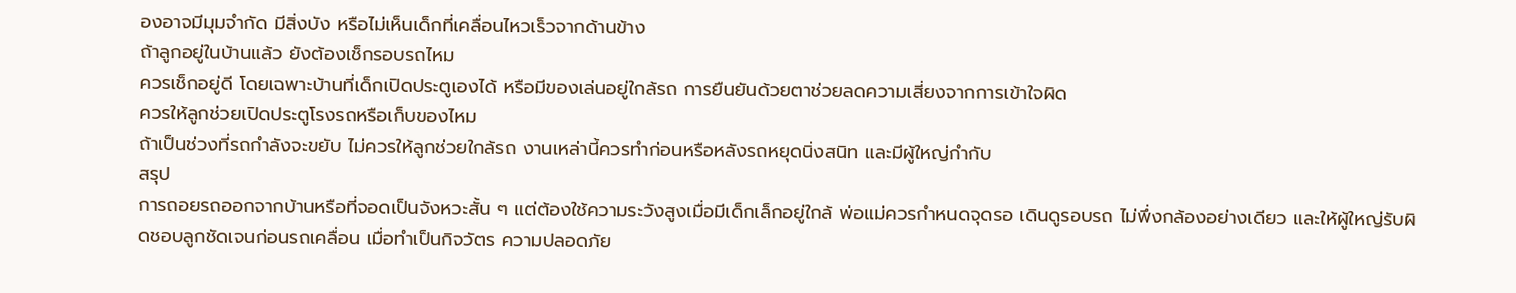องอาจมีมุมจำกัด มีสิ่งบัง หรือไม่เห็นเด็กที่เคลื่อนไหวเร็วจากด้านข้าง
ถ้าลูกอยู่ในบ้านแล้ว ยังต้องเช็กรอบรถไหม
ควรเช็กอยู่ดี โดยเฉพาะบ้านที่เด็กเปิดประตูเองได้ หรือมีของเล่นอยู่ใกล้รถ การยืนยันด้วยตาช่วยลดความเสี่ยงจากการเข้าใจผิด
ควรให้ลูกช่วยเปิดประตูโรงรถหรือเก็บของไหม
ถ้าเป็นช่วงที่รถกำลังจะขยับ ไม่ควรให้ลูกช่วยใกล้รถ งานเหล่านี้ควรทำก่อนหรือหลังรถหยุดนิ่งสนิท และมีผู้ใหญ่กำกับ
สรุป
การถอยรถออกจากบ้านหรือที่จอดเป็นจังหวะสั้น ๆ แต่ต้องใช้ความระวังสูงเมื่อมีเด็กเล็กอยู่ใกล้ พ่อแม่ควรกำหนดจุดรอ เดินดูรอบรถ ไม่พึ่งกล้องอย่างเดียว และให้ผู้ใหญ่รับผิดชอบลูกชัดเจนก่อนรถเคลื่อน เมื่อทำเป็นกิจวัตร ความปลอดภัย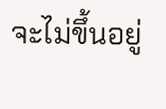จะไม่ขึ้นอยู่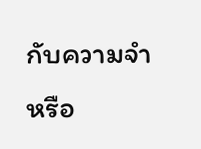กับความจำหรือ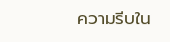ความรีบใน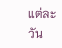แต่ละวัน